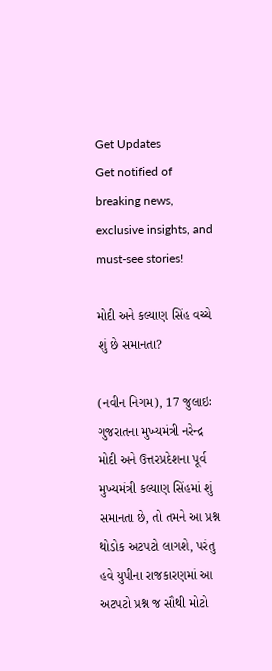Get Updates
Get notified of breaking news, exclusive insights, and must-see stories!

મોદી અને કલ્યાણ સિંહ વચ્ચે શું છે સમાનતા?

(નવીન નિગમ), 17 જુલાઇઃ ગુજરાતના મુખ્યમંત્રી નરેન્દ્ર મોદી અને ઉત્તરપ્રદેશના પૂર્વ મુખ્યમંત્રી કલ્યાણ સિંહમાં શું સમાનતા છે, તો તમને આ પ્રશ્ન થોડોક અટપટો લાગશે, પરંતુ હવે યુપીના રાજકારણમાં આ અટપટો પ્રશ્ન જ સૌથી મોટો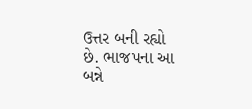ઉત્તર બની રહ્યો છે. ભાજપના આ બન્ને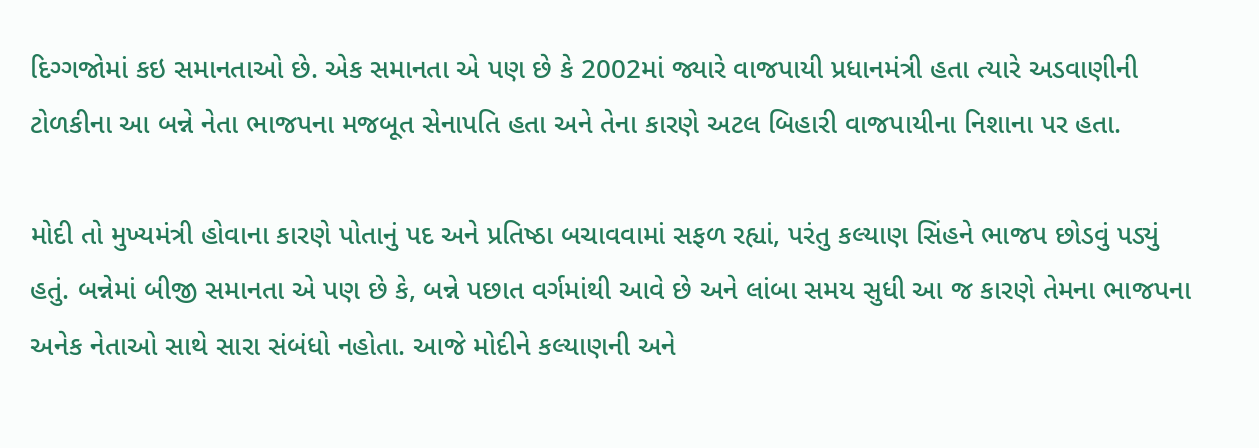દિગ્ગજોમાં કઇ સમાનતાઓ છે. એક સમાનતા એ પણ છે કે 2002માં જ્યારે વાજપાયી પ્રધાનમંત્રી હતા ત્યારે અડવાણીની ટોળકીના આ બન્ને નેતા ભાજપના મજબૂત સેનાપતિ હતા અને તેના કારણે અટલ બિહારી વાજપાયીના નિશાના પર હતા.

મોદી તો મુખ્યમંત્રી હોવાના કારણે પોતાનું પદ અને પ્રતિષ્ઠા બચાવવામાં સફળ રહ્યાં, પરંતુ કલ્યાણ સિંહને ભાજપ છોડવું પડ્યું હતું. બન્નેમાં બીજી સમાનતા એ પણ છે કે, બન્ને પછાત વર્ગમાંથી આવે છે અને લાંબા સમય સુધી આ જ કારણે તેમના ભાજપના અનેક નેતાઓ સાથે સારા સંબંધો નહોતા. આજે મોદીને કલ્યાણની અને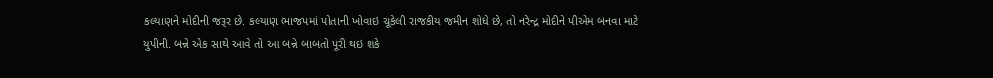કલ્યાણને મોદીની જરૂર છે. કલ્યાણ ભાજપમાં પોતાની ખોવાઇ ચૂકેલી રાજકીય જમીન શોધે છે, તો નરેન્દ્ર મોદીને પીએમ બનવા માટે યુપીની. બન્ને એક સાથે આવે તો આ બન્ને બાબતો પૂરી થઇ શકે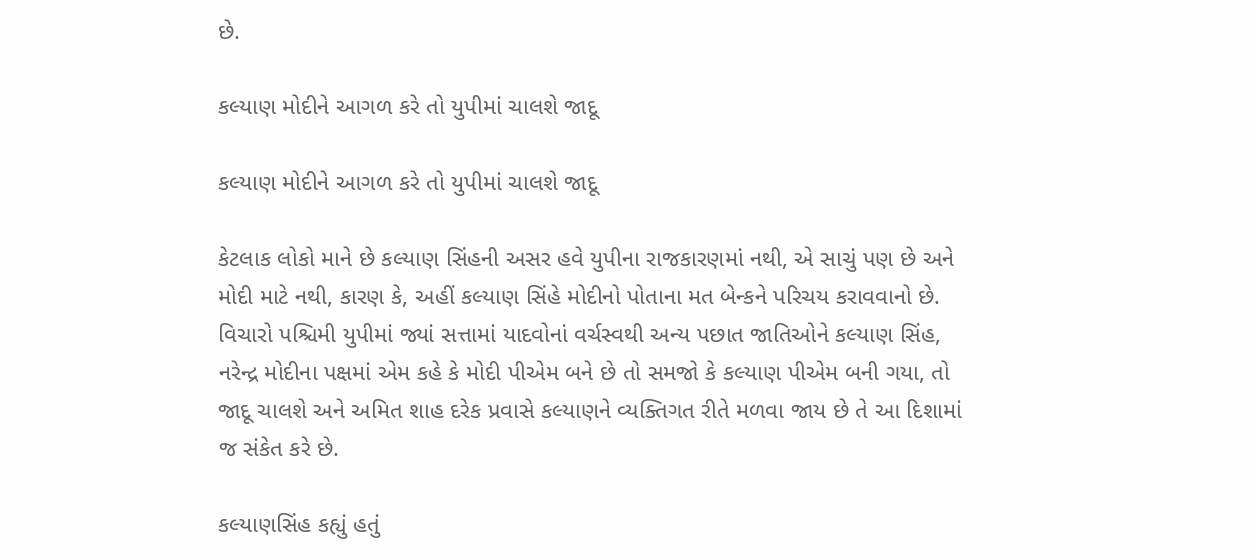છે.

કલ્યાણ મોદીને આગળ કરે તો યુપીમાં ચાલશે જાદૂ

કલ્યાણ મોદીને આગળ કરે તો યુપીમાં ચાલશે જાદૂ

કેટલાક લોકો માને છે કલ્યાણ સિંહની અસર હવે યુપીના રાજકારણમાં નથી, એ સાચું પણ છે અને મોદી માટે નથી, કારણ કે, અહીં કલ્યાણ સિંહે મોદીનો પોતાના મત બેન્કને પરિચય કરાવવાનો છે. વિચારો પશ્ચિમી યુપીમાં જ્યાં સત્તામાં યાદવોનાં વર્ચસ્વથી અન્ય પછાત જાતિઓને કલ્યાણ સિંહ, નરેન્દ્ર મોદીના પક્ષમાં એમ કહે કે મોદી પીએમ બને છે તો સમજો કે કલ્યાણ પીએમ બની ગયા, તો જાદૂ ચાલશે અને અમિત શાહ દરેક પ્રવાસે કલ્યાણને વ્યક્તિગત રીતે મળવા જાય છે તે આ દિશામાં જ સંકેત કરે છે.

કલ્યાણસિંહ કહ્યું હતું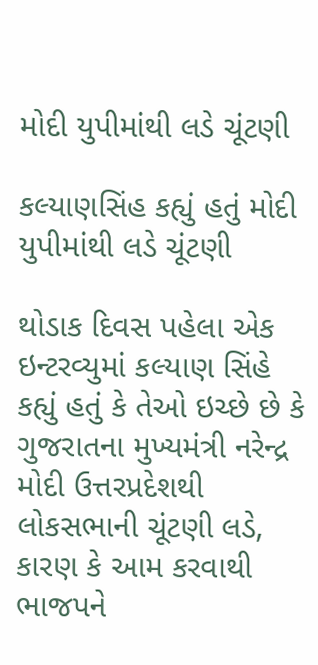મોદી યુપીમાંથી લડે ચૂંટણી

કલ્યાણસિંહ કહ્યું હતું મોદી યુપીમાંથી લડે ચૂંટણી

થોડાક દિવસ પહેલા એક ઇન્ટરવ્યુમાં કલ્યાણ સિંહે કહ્યું હતું કે તેઓ ઇચ્છે છે કે ગુજરાતના મુખ્યમંત્રી નરેન્દ્ર મોદી ઉત્તરપ્રદેશથી લોકસભાની ચૂંટણી લડે, કારણ કે આમ કરવાથી ભાજપને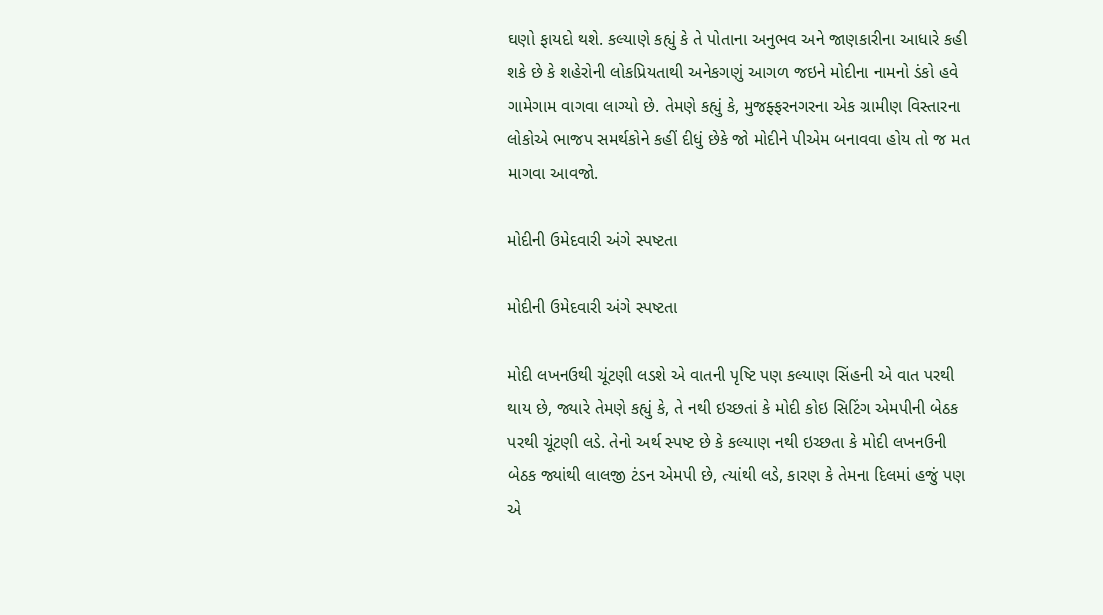ઘણો ફાયદો થશે. કલ્યાણે કહ્યું કે તે પોતાના અનુભવ અને જાણકારીના આધારે કહી શકે છે કે શહેરોની લોકપ્રિયતાથી અનેકગણું આગળ જઇને મોદીના નામનો ડંકો હવે ગામેગામ વાગવા લાગ્યો છે. તેમણે કહ્યું કે, મુજફ્ફરનગરના એક ગ્રામીણ વિસ્તારના લોકોએ ભાજપ સમર્થકોને કહીં દીધું છેકે જો મોદીને પીએમ બનાવવા હોય તો જ મત માગવા આવજો.

મોદીની ઉમેદવારી અંગે સ્પષ્ટતા

મોદીની ઉમેદવારી અંગે સ્પષ્ટતા

મોદી લખનઉથી ચૂંટણી લડશે એ વાતની પૃષ્ટિ પણ કલ્યાણ સિંહની એ વાત પરથી થાય છે, જ્યારે તેમણે કહ્યું કે, તે નથી ઇચ્છતાં કે મોદી કોઇ સિટિંગ એમપીની બેઠક પરથી ચૂંટણી લડે. તેનો અર્થ સ્પષ્ટ છે કે કલ્યાણ નથી ઇચ્છતા કે મોદી લખનઉની બેઠક જ્યાંથી લાલજી ટંડન એમપી છે, ત્યાંથી લડે, કારણ કે તેમના દિલમાં હજું પણ એ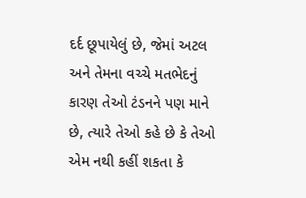દર્દ છૂપાયેલું છે, જેમાં અટલ અને તેમના વચ્ચે મતભેદનું કારણ તેઓ ટંડનને પણ માને છે, ત્યારે તેઓ કહે છે કે તેઓ એમ નથી કહીં શકતા કે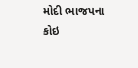મોદી ભાજપના કોઇ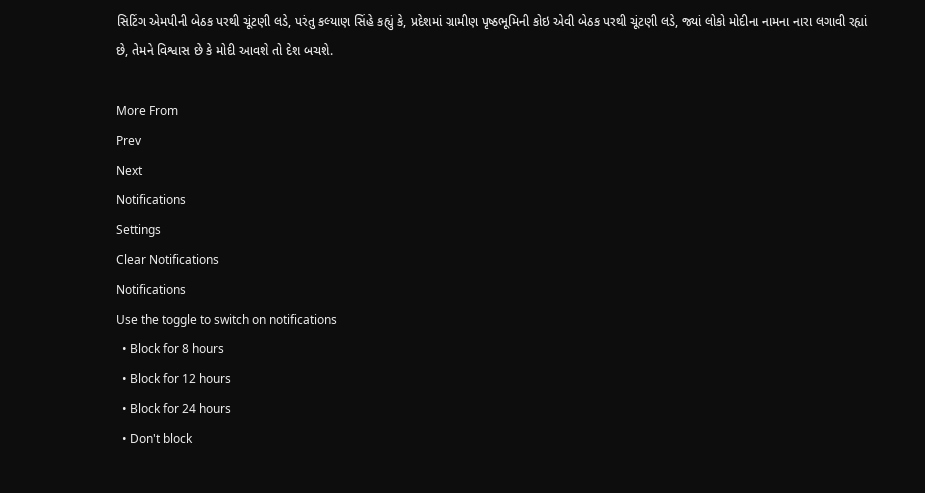સિટિંગ એમપીની બેઠક પરથી ચૂંટણી લડે, પરંતુ કલ્યાણ સિંહે કહ્યું કે, પ્રદેશમાં ગ્રામીણ પૃષ્ઠભૂમિની કોઇ એવી બેઠક પરથી ચૂંટણી લડે, જ્યાં લોકો મોદીના નામના નારા લગાવી રહ્યાં છે, તેમને વિશ્વાસ છે કે મોદી આવશે તો દેશ બચશે.

More From
Prev
Next
Notifications
Settings
Clear Notifications
Notifications
Use the toggle to switch on notifications
  • Block for 8 hours
  • Block for 12 hours
  • Block for 24 hours
  • Don't block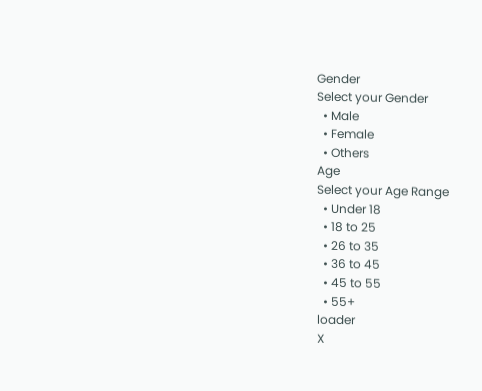Gender
Select your Gender
  • Male
  • Female
  • Others
Age
Select your Age Range
  • Under 18
  • 18 to 25
  • 26 to 35
  • 36 to 45
  • 45 to 55
  • 55+
loader
X